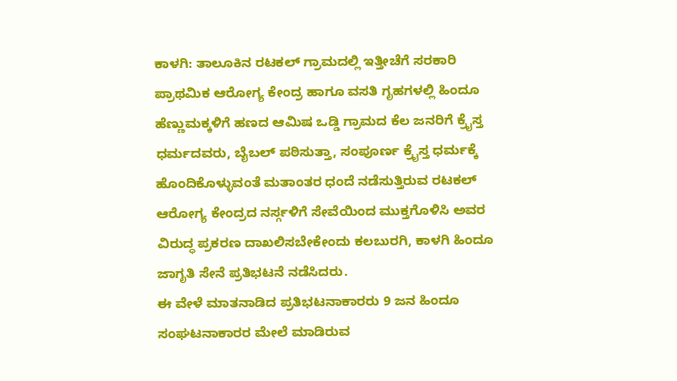ಕಾಳಗಿ: ತಾಲೂಕಿನ ರಟಕಲ್ ಗ್ರಾಮದಲ್ಲಿ ಇತ್ತೀಚೆಗೆ ಸರಕಾರಿ ಪ್ರಾಥಮಿಕ ಆರೋಗ್ಯ ಕೇಂದ್ರ ಹಾಗೂ ವಸತಿ ಗೃಹಗಳಲ್ಲಿ ಹಿಂದೂ ಹೆಣ್ಣುಮಕ್ಕಳಿಗೆ ಹಣದ ಆಮಿಷ ಒಡ್ಡಿ ಗ್ರಾಮದ ಕೆಲ ಜನರಿಗೆ ಕ್ರೈಸ್ತ ಧರ್ಮದವರು, ಬೈಬಲ್ ಪಠಿಸುತ್ತಾ, ಸಂಪೂರ್ಣ ಕ್ರೈಸ್ತ ಧರ್ಮಕ್ಕೆ ಹೊಂದಿಕೊಳ್ಳುವಂತೆ ಮತಾಂತರ ಧಂದೆ ನಡೆಸುತ್ತಿರುವ ರಟಕಲ್ ಆರೋಗ್ಯ ಕೇಂದ್ರದ ನರ್ಸ್ಗಳಿಗೆ ಸೇವೆಯಿಂದ ಮುಕ್ತಗೊಳಿಸಿ ಅವರ ವಿರುದ್ಧ ಪ್ರಕರಣ ದಾಖಲಿಸಬೇಕೇಂದು ಕಲಬುರಗಿ, ಕಾಳಗಿ ಹಿಂದೂ ಜಾಗೃತಿ ಸೇನೆ ಪ್ರತಿಭಟನೆ ನಡೆಸಿದರು.
ಈ ವೇಳೆ ಮಾತನಾಡಿದ ಪ್ರತಿಭಟನಾಕಾರರು 9 ಜನ ಹಿಂದೂ ಸಂಘಟನಾಕಾರರ ಮೇಲೆ ಮಾಡಿರುವ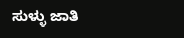ಸುಳ್ಳು ಜಾತಿ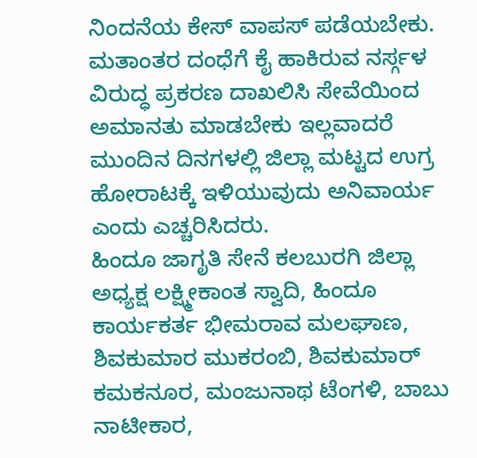ನಿಂದನೆಯ ಕೇಸ್ ವಾಪಸ್ ಪಡೆಯಬೇಕು. ಮತಾಂತರ ದಂಧೆಗೆ ಕೈ ಹಾಕಿರುವ ನರ್ಸ್ಗಳ ವಿರುದ್ಧ ಪ್ರಕರಣ ದಾಖಲಿಸಿ ಸೇವೆಯಿಂದ ಅಮಾನತು ಮಾಡಬೇಕು ಇಲ್ಲವಾದರೆ ಮುಂದಿನ ದಿನಗಳಲ್ಲಿ ಜಿಲ್ಲಾ ಮಟ್ಟದ ಉಗ್ರ ಹೋರಾಟಕ್ಕೆ ಇಳಿಯುವುದು ಅನಿವಾರ್ಯ ಎಂದು ಎಚ್ಚರಿಸಿದರು.
ಹಿಂದೂ ಜಾಗೃತಿ ಸೇನೆ ಕಲಬುರಗಿ ಜಿಲ್ಲಾ ಅಧ್ಯಕ್ಷ ಲಕ್ಷ್ಮೀಕಾಂತ ಸ್ವಾದಿ, ಹಿಂದೂ ಕಾರ್ಯಕರ್ತ ಭೀಮರಾವ ಮಲಘಾಣ, ಶಿವಕುಮಾರ ಮುಕರಂಬಿ, ಶಿವಕುಮಾರ್ ಕಮಕನೂರ, ಮಂಜುನಾಥ ಟೆಂಗಳಿ, ಬಾಬು ನಾಟೀಕಾರ,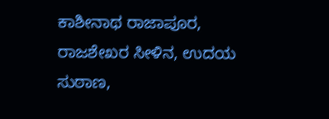ಕಾಶೀನಾಥ ರಾಜಾಪೂರ, ರಾಜಶೇಖರ ಸೀಳಿನ, ಉದಯ ಸುಠಾಣ,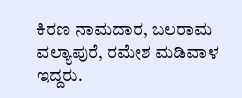ಕಿರಣ ನಾಮದಾರ, ಬಲರಾಮ ವಲ್ಯಾಪುರೆ, ರಮೇಶ ಮಡಿವಾಳ ಇದ್ದರು.